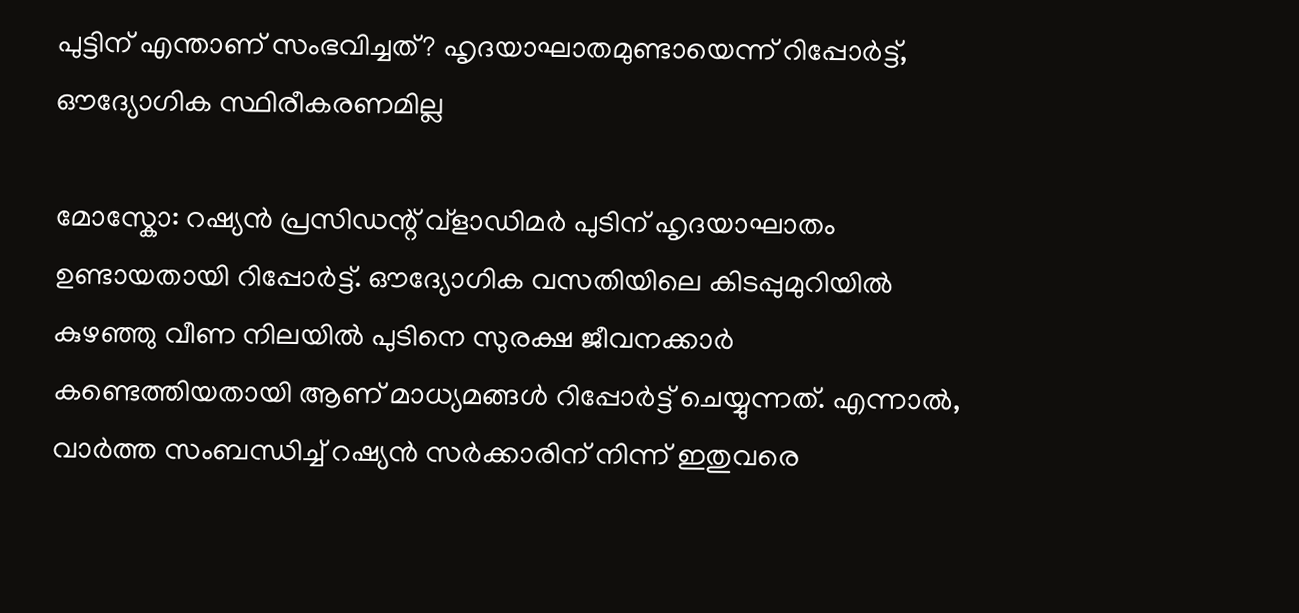പുട്ടിന് എന്താണ് സംഭവിച്ചത്? ഹൃദയാഘാതമുണ്ടായെന്ന് റിപ്പോർട്ട്, ഔദ്യോഗിക സ്ഥിരീകരണമില്ല

മോസ്കോ: റഷ്യന്‍ പ്രസിഡന്റ് വ്‌ളാഡിമര്‍ പുടിന് ഹൃദയാഘാതം ഉണ്ടായതായി റിപ്പോര്‍ട്ട്. ഔദ്യോഗിക വസതിയിലെ കിടപ്പുമുറിയില്‍ കുഴഞ്ഞു വീണ നിലയില്‍ പുടിനെ സുരക്ഷ ജീവനക്കാര്‍ കണ്ടെത്തിയതായി ആണ് മാധ്യമങ്ങള്‍ റിപ്പോര്‍ട്ട് ചെയ്യുന്നത്. എന്നാല്‍, വാര്‍ത്ത സംബന്ധിച്ച് റഷ്യന്‍ സര്‍ക്കാരിന് നിന്ന് ഇതുവരെ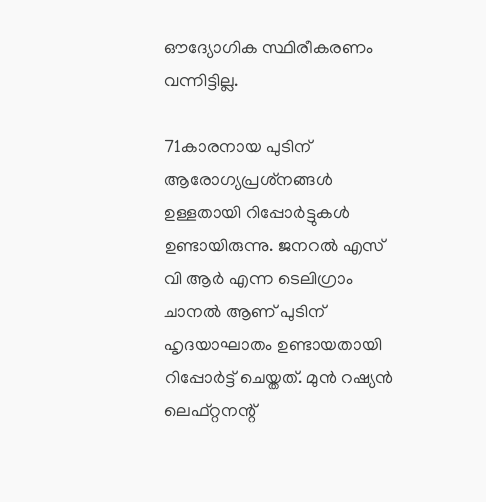ഔദ്യോഗിക സ്ഥിരീകരണം വന്നിട്ടില്ല.

71കാരനായ പുടിന് ആരോഗ്യപ്രശ്‌നങ്ങള്‍ ഉള്ളതായി റിപ്പോര്‍ട്ടുകള്‍ ഉണ്ടായിരുന്നു. ജനറല്‍ എസ് വി ആർ എന്ന ടെലിഗ്രാം ചാനൽ ആണ് പുടിന് ഹൃദയാഘാതം ഉണ്ടായതായി റിപ്പോര്‍ട്ട് ചെയ്തത്. മുന്‍ റഷ്യന്‍ ലെഫ്റ്റനന്റ്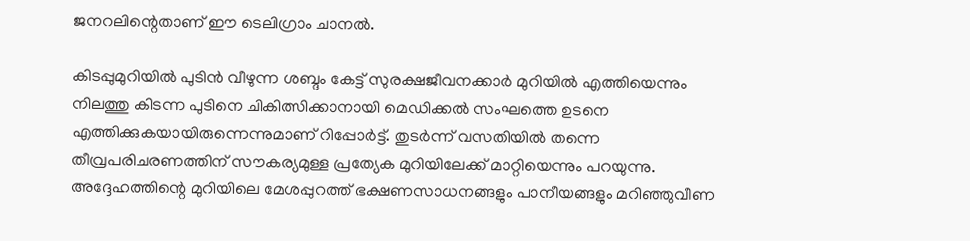ജനറലിന്റെതാണ് ഈ ടെലിഗ്രാം ചാനല്‍.

കിടപ്പുമുറിയില്‍ പുടിന്‍ വീഴുന്ന ശബ്ദം കേട്ട് സുരക്ഷജീവനക്കാര്‍ മുറിയില്‍ എത്തിയെന്നും നിലത്തു കിടന്ന പുടിനെ ചികിത്സിക്കാനായി മെഡിക്കൽ സംഘത്തെ ഉടനെ എത്തിക്കുകയായിരുന്നെന്നുമാണ് റിപ്പോര്‍ട്ട്. തുടര്‍ന്ന് വസതിയില്‍ തന്നെ തീവ്രപരിചരണത്തിന് സൗകര്യമുള്ള പ്രത്യേക മുറിയിലേക്ക് മാറ്റിയെന്നും പറയുന്നു. അദ്ദേഹത്തിന്റെ മുറിയിലെ മേശപ്പുറത്ത് ഭക്ഷണസാധനങ്ങളും പാനീയങ്ങളും മറിഞ്ഞുവീണ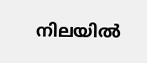നിലയില്‍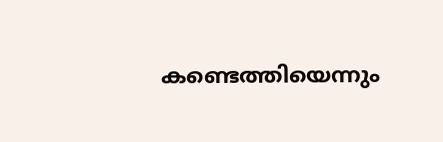കണ്ടെത്തിയെന്നും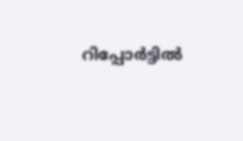റിപ്പോര്‍ട്ടില്‍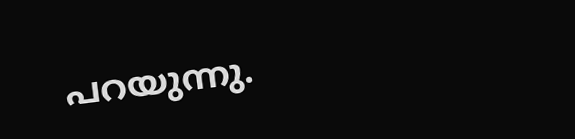പറയുന്നു.